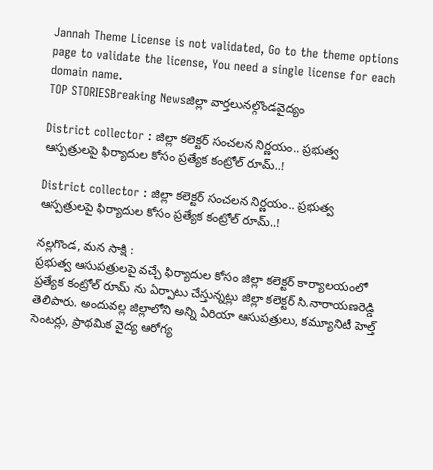Jannah Theme License is not validated, Go to the theme options page to validate the license, You need a single license for each domain name.
TOP STORIESBreaking Newsజిల్లా వార్తలునల్గొండవైద్యం

District collector : జిల్లా కలెక్టర్ సంచలన నిర్ణయం.. ప్రభుత్వ ఆస్పత్రులపై ఫిర్యాదుల కోసం ప్రత్యేక కంట్రోల్ రూమ్..!

District collector : జిల్లా కలెక్టర్ సంచలన నిర్ణయం.. ప్రభుత్వ ఆస్పత్రులపై ఫిర్యాదుల కోసం ప్రత్యేక కంట్రోల్ రూమ్..!

నల్లగొండ, మన సాక్షి :
ప్రభుత్వ ఆసుపత్రులపై వచ్చే ఫిర్యాదుల కోసం జిల్లా కలెక్టర్ కార్యాలయంలో ప్రత్యేక కంట్రోల్ రూమ్ ను ఏర్పాటు చేస్తున్నట్లు జిల్లా కలెక్టర్ సి.నారాయణరెడ్డి తెలిపారు. అందువల్ల జిల్లాలోని అన్ని ఏరియా ఆసుపత్రులు, కమ్యూనిటీ హెల్త్ సెంటర్లు, ప్రాథమిక వైద్య ఆరోగ్య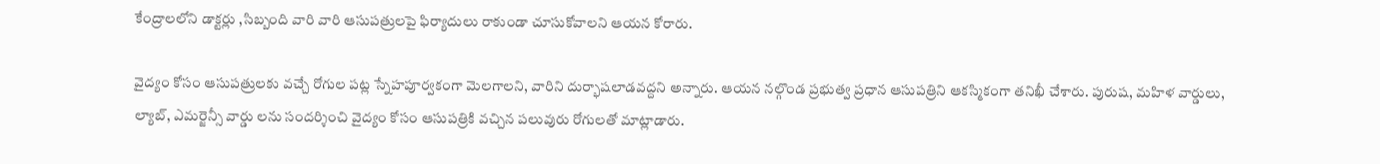కేంద్రాలలోని డాక్టర్లు ,సిబ్బంది వారి వారి ఆసుపత్రులపై ఫిర్యాదులు రాకుండా చూసుకోవాలని ఆయన కోరారు.

వైద్యం కోసం ఆసుపత్రులకు వచ్చే రోగుల పట్ల స్నేహపూర్వకంగా మెలగాలని, వారిని దుర్భాషలాడవద్దని అన్నారు. ఆయన నల్గొండ ప్రభుత్వ ప్రధాన ఆసుపత్రిని ఆకస్మికంగా తనిఖీ చేశారు. పురుష, మహిళ వార్డులు, ల్యాబ్, ఎమర్జెన్సీ వార్డు లను సందర్శించి వైద్యం కోసం ఆసుపత్రికి వచ్చిన పలువురు రోగులతో మాట్లాడారు.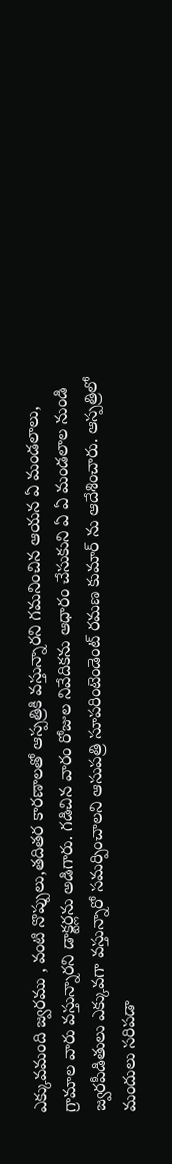ఎక్కువమంది జ్వరము , వంటి నొప్పులు,తదితర కారణాలతో ఆస్పత్రికి వస్తున్నారని గమనించిన ఆయన ఏ మండలాలు, గ్రామాల వారు వస్తున్నారని డాక్టర్లను అడిగారు. గడిచిన వారం రోజుల నివేదికను ఆధారం చేసుకుని ఏ ఏ మండలాల నుండి జ్వరపీడితులు ఎక్కువగా వస్తున్నారో సమర్పించాలని ఆసుపత్రి సూపరింటెండెంట్ రమణ కుమార్ ను ఆదేశించారు. ఆస్పత్రిలో మందులు సరిపడా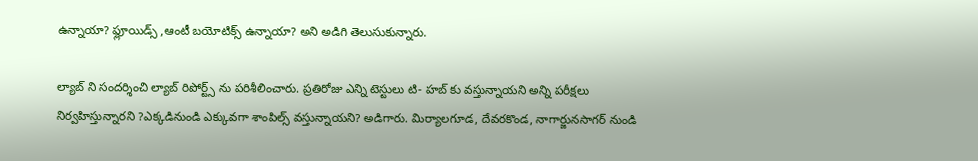ఉన్నాయా? ఫ్లూయిడ్స్ ,ఆంటీ బయోటిక్స్ ఉన్నాయా? అని అడిగి తెలుసుకున్నారు.

ల్యాబ్ ని సందర్శించి ల్యాబ్ రిపోర్ట్స్ ను పరిశీలించారు. ప్రతిరోజు ఎన్ని టెస్టులు టి- హబ్ కు వస్తున్నాయని అన్ని పరీక్షలు నిర్వహిస్తున్నారని ?ఎక్కడినుండి ఎక్కువగా శాంపిల్స్ వస్తున్నాయని? అడిగారు. మిర్యాలగూడ, దేవరకొండ, నాగార్జునసాగర్ నుండి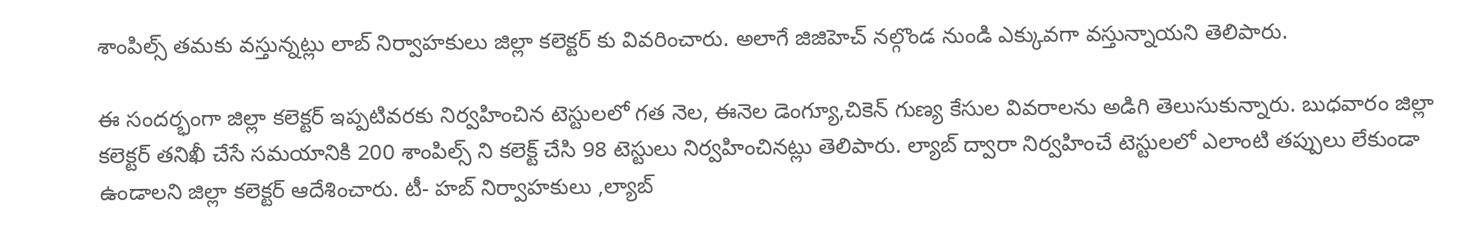శాంపిల్స్ తమకు వస్తున్నట్లు లాబ్ నిర్వాహకులు జిల్లా కలెక్టర్ కు వివరించారు. అలాగే జిజిహెచ్ నల్గొండ నుండి ఎక్కువగా వస్తున్నాయని తెలిపారు.

ఈ సందర్భంగా జిల్లా కలెక్టర్ ఇప్పటివరకు నిర్వహించిన టెస్టులలో గత నెల, ఈనెల డెంగ్యూ,చికెన్ గుణ్య కేసుల వివరాలను అడిగి తెలుసుకున్నారు. బుధవారం జిల్లా కలెక్టర్ తనిఖీ చేసే సమయానికి 200 శాంపిల్స్ ని కలెక్ట్ చేసి 98 టెస్టులు నిర్వహించినట్లు తెలిపారు. ల్యాబ్ ద్వారా నిర్వహించే టెస్టులలో ఎలాంటి తప్పులు లేకుండా ఉండాలని జిల్లా కలెక్టర్ ఆదేశించారు. టీ- హబ్ నిర్వాహకులు ,ల్యాబ్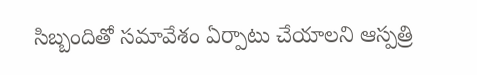సిబ్బందితో సమావేశం ఏర్పాటు చేయాలని ఆస్పత్రి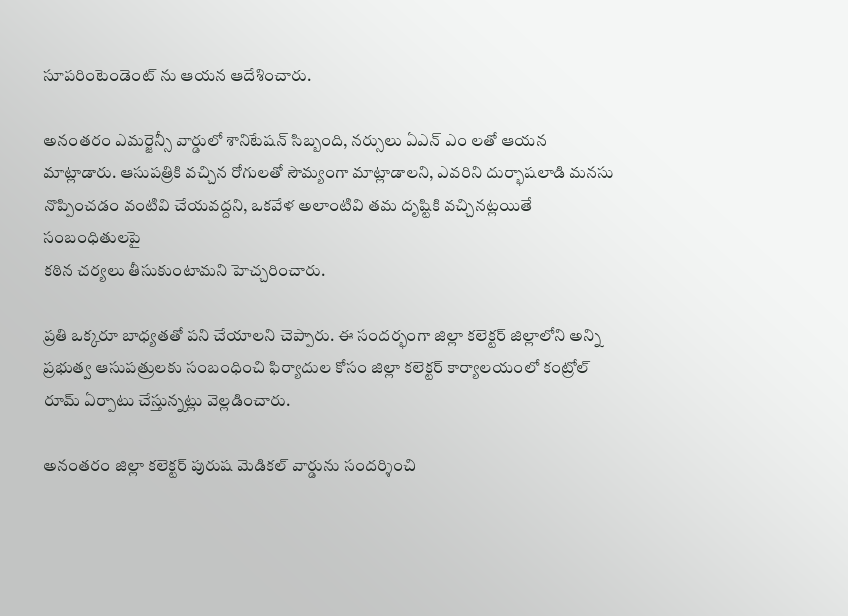సూపరింటెండెంట్ ను ఆయన ఆదేశించారు.

అనంతరం ఎమర్జెన్సీ వార్డులో శానిటేషన్ సిబ్బంది, నర్సులు ఏఎన్ ఎం లతో ఆయన మాట్లాడారు. ఆసుపత్రికి వచ్చిన రోగులతో సౌమ్యంగా మాట్లాడాలని, ఎవరిని దుర్భాషలాడి మనసు నొప్పించడం వంటివి చేయవద్దని, ఒకవేళ అలాంటివి తమ దృష్టికి వచ్చినట్లయితే సంబంధితులపై
కఠిన చర్యలు తీసుకుంటామని హెచ్చరించారు.

ప్రతి ఒక్కరూ బాధ్యతతో పని చేయాలని చెప్పారు. ఈ సందర్భంగా జిల్లా కలెక్టర్ జిల్లాలోని అన్ని ప్రభుత్వ ఆసుపత్రులకు సంబంధించి ఫిర్యాదుల కోసం జిల్లా కలెక్టర్ కార్యాలయంలో కంట్రోల్ రూమ్ ఏర్పాటు చేస్తున్నట్లు వెల్లడించారు.

అనంతరం జిల్లా కలెక్టర్ పురుష మెడికల్ వార్డును సందర్శించి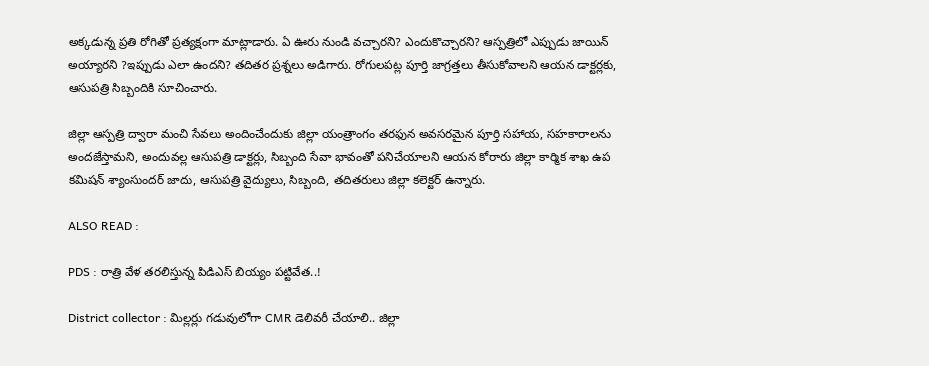అక్కడున్న ప్రతి రోగితో ప్రత్యక్షంగా మాట్లాడారు. ఏ ఊరు నుండి వచ్చారని? ఎందుకొచ్చారని? ఆస్పత్రిలో ఎప్పుడు జాయిన్ అయ్యారని ?ఇప్పుడు ఎలా ఉందని? తదితర ప్రశ్నలు అడిగారు. రోగులపట్ల పూర్తి జాగ్రత్తలు తీసుకోవాలని ఆయన డాక్టర్లకు, ఆసుపత్రి సిబ్బందికి సూచించారు.

జిల్లా ఆస్పత్రి ద్వారా మంచి సేవలు అందించేందుకు జిల్లా యంత్రాంగం తరఫున అవసరమైన పూర్తి సహాయ, సహకారాలను అందజేస్తామని, అందువల్ల ఆసుపత్రి డాక్టర్లు, సిబ్బంది సేవా భావంతో పనిచేయాలని ఆయన కోరారు జిల్లా కార్మిక శాఖ ఉప కమిషన్ శ్యాంసుందర్ జాదు, ఆసుపత్రి వైద్యులు, సిబ్బంది, తదితరులు జిల్లా కలెక్టర్ ఉన్నారు.

ALSO READ :

PDS : రాత్రి వేళ తరలిస్తున్న పిడిఎస్ బియ్యం పట్టివేత..!

District collector : మిల్లర్లు గడువులోగా CMR డెలివరీ చేయాలి.. జిల్లా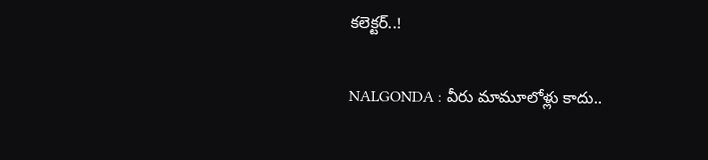కలెక్టర్..!

NALGONDA : వీరు మామూలోళ్లు కాదు..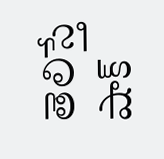తెలిస్తే షాక్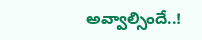అవ్వాల్సిందే..!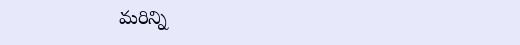మరిన్ని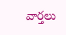వార్తలు